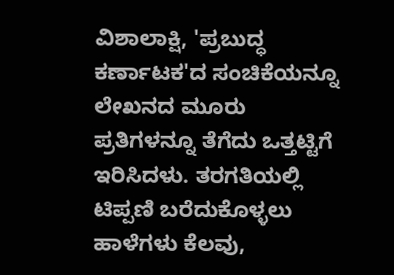ವಿಶಾಲಾಕ್ಷಿ, 'ಪ್ರಬುದ್ಧ ಕರ್ಣಾಟಕ'ದ ಸಂಚಿಕೆಯನ್ನೂ ಲೇಖನದ ಮೂರು ಪ್ರತಿಗಳನ್ನೂ ತೆಗೆದು ಒತ್ತಟ್ಟಿಗೆ ಇರಿಸಿದಳು. ತರಗತಿಯಲ್ಲಿ ಟಿಪ್ಪಣಿ ಬರೆದುಕೊಳ್ಳಲು ಹಾಳೆಗಳು ಕೆಲವು,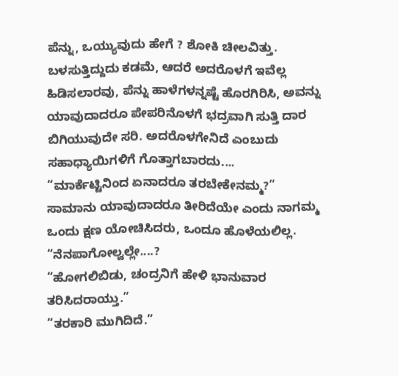ಪೆನ್ನು, ಒಯ್ಯುವುದು ಹೇಗೆ ? ಶೋಕಿ ಚೀಲವಿತ್ತು. ಬಳಸುತ್ತಿದ್ದುದು ಕಡಮೆ, ಆದರೆ ಅದರೊಳಗೆ ಇವೆಲ್ಲ ಹಿಡಿಸಲಾರವು, ಪೆನ್ನು ಹಾಳೆಗಳನ್ನಷ್ಟೆ ಹೊರಗಿರಿಸಿ, ಅವನ್ನು ಯಾವುದಾದರೂ ಪೇಪರಿನೊಳಗೆ ಭದ್ರವಾಗಿ ಸುತ್ತಿ ದಾರ ಬಿಗಿಯುವುದೇ ಸರಿ. ಅದರೊಳಗೇನಿದೆ ಎಂಬುದು ಸಹಾಧ್ಯಾಯಿಗಳಿಗೆ ಗೊತ್ತಾಗಬಾರದು....
“ಮಾರ್ಕೆಟ್ಟಿನಿಂದ ಏನಾದರೂ ತರಬೇಕೇನಮ್ಮ?”
ಸಾಮಾನು ಯಾವುದಾದರೂ ತೀರಿದೆಯೇ ಎಂದು ನಾಗಮ್ಮ ಒಂದು ಕ್ಷಣ ಯೋಚಿಸಿದರು, ಒಂದೂ ಹೊಳೆಯಲಿಲ್ಲ.
“ನೆನಪಾಗೋಲ್ವಲ್ಲೇ....?
“ಹೋಗಲಿಬಿಡು, ಚಂದ್ರನಿಗೆ ಹೇಳಿ ಭಾನುವಾರ ತರಿಸಿದರಾಯ್ತು.”
“ತರಕಾರಿ ಮುಗಿದಿದೆ.”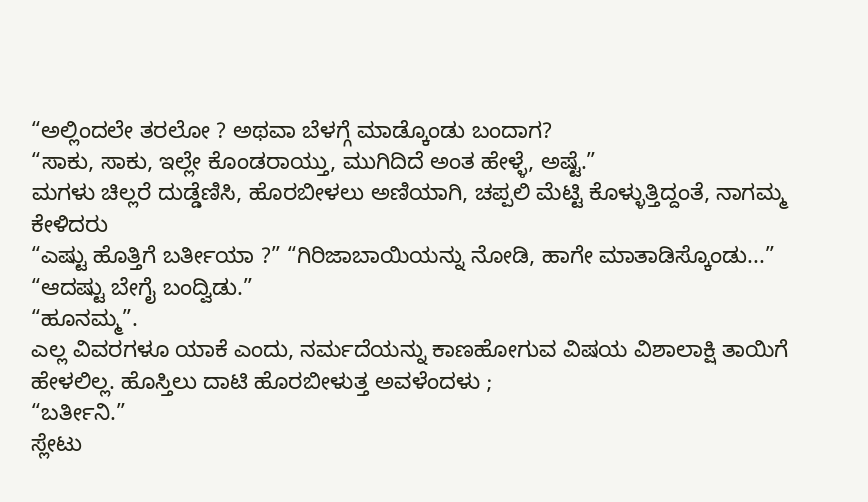“ಅಲ್ಲಿಂದಲೇ ತರಲೋ ? ಅಥವಾ ಬೆಳಗ್ಗೆ ಮಾಡ್ಕೊಂಡು ಬಂದಾಗ?
“ಸಾಕು, ಸಾಕು, ಇಲ್ಲೇ ಕೊಂಡರಾಯ್ತು, ಮುಗಿದಿದೆ ಅಂತ ಹೇಳ್ಳೆ, ಅಷ್ಟೆ.”
ಮಗಳು ಚಿಲ್ಲರೆ ದುಡ್ಡೆಣಿಸಿ, ಹೊರಬೀಳಲು ಅಣಿಯಾಗಿ, ಚಪ್ಪಲಿ ಮೆಟ್ಟಿ ಕೊಳ್ಳುತ್ತಿದ್ದಂತೆ, ನಾಗಮ್ಮ ಕೇಳಿದರು
“ಎಷ್ಟು ಹೊತ್ತಿಗೆ ಬರ್ತೀಯಾ ?” “ಗಿರಿಜಾಬಾಯಿಯನ್ನು ನೋಡಿ, ಹಾಗೇ ಮಾತಾಡಿಸ್ಕೊಂಡು...”
“ಆದಷ್ಟು ಬೇಗೈ ಬಂದ್ವಿಡು.”
“ಹೂನಮ್ಮ”.
ಎಲ್ಲ ವಿವರಗಳೂ ಯಾಕೆ ಎಂದು, ನರ್ಮದೆಯನ್ನು ಕಾಣಹೋಗುವ ವಿಷಯ ವಿಶಾಲಾಕ್ಷಿ ತಾಯಿಗೆ ಹೇಳಲಿಲ್ಲ. ಹೊಸ್ತಿಲು ದಾಟಿ ಹೊರಬೀಳುತ್ತ ಅವಳೆಂದಳು ;
“ಬರ್ತೀನಿ.”
ಸ್ಲೇಟು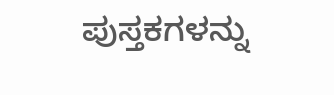ಪುಸ್ತಕಗಳನ್ನು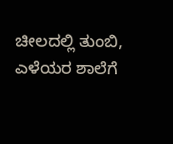ಚೀಲದಲ್ಲಿ ತುಂಬಿ, ಎಳೆಯರ ಶಾಲೆಗೆ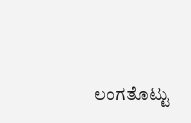ಲಂಗತೊಟ್ಟು